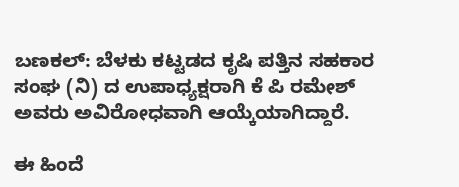ಬಣಕಲ್: ಬೆಳಕು ಕಟ್ಟಡದ ಕೃಷಿ ಪತ್ತಿನ ಸಹಕಾರ ಸಂಘ (ನಿ) ದ ಉಪಾಧ್ಯಕ್ಷರಾಗಿ ಕೆ ಪಿ ರಮೇಶ್ ಅವರು ಅವಿರೋಧವಾಗಿ ಆಯ್ಕೆಯಾಗಿದ್ದಾರೆ.

ಈ ಹಿಂದೆ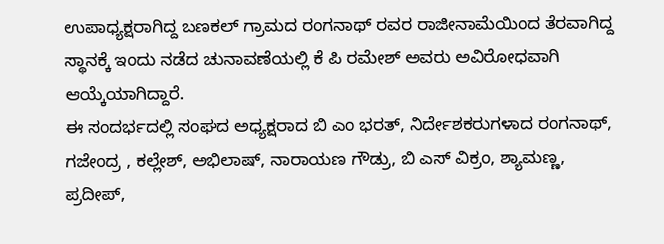ಉಪಾಧ್ಯಕ್ಷರಾಗಿದ್ದ ಬಣಕಲ್ ಗ್ರಾಮದ ರಂಗನಾಥ್ ರವರ ರಾಜೀನಾಮೆಯಿಂದ ತೆರವಾಗಿದ್ದ ಸ್ಥಾನಕ್ಕೆ ಇಂದು ನಡೆದ ಚುನಾವಣೆಯಲ್ಲಿ ಕೆ ಪಿ ರಮೇಶ್ ಅವರು ಅವಿರೋಧವಾಗಿ ಆಯ್ಕೆಯಾಗಿದ್ದಾರೆ.
ಈ ಸಂದರ್ಭದಲ್ಲಿ ಸಂಘದ ಅಧ್ಯಕ್ಷರಾದ ಬಿ ಎಂ ಭರತ್, ನಿರ್ದೇಶಕರುಗಳಾದ ರಂಗನಾಥ್, ಗಜೇಂದ್ರ , ಕಲ್ಲೇಶ್, ಅಭಿಲಾಷ್, ನಾರಾಯಣ ಗೌಡ್ರು, ಬಿ ಎಸ್ ವಿಕ್ರಂ, ಶ್ಯಾಮಣ್ಣ, ಪ್ರದೀಪ್,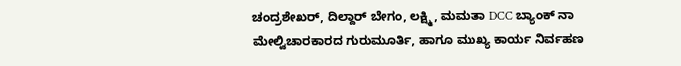ಚಂದ್ರಶೇಖರ್, ದಿಲ್ದಾರ್ ಬೇಗಂ, ಲಕ್ಷ್ಮಿ, ಮಮತಾ DCC ಬ್ಯಾಂಕ್ ನಾ ಮೇಲ್ವಿಚಾರಕಾರದ ಗುರುಮೂರ್ತಿ, ಹಾಗೂ ಮುಖ್ಯ ಕಾರ್ಯ ನಿರ್ವಹಣ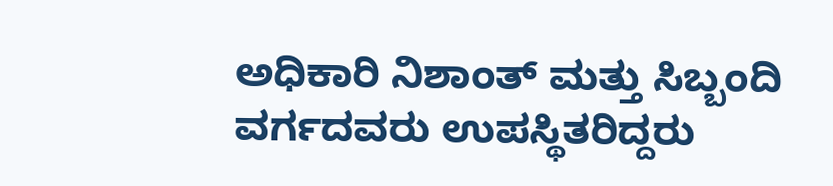ಅಧಿಕಾರಿ ನಿಶಾಂತ್ ಮತ್ತು ಸಿಬ್ಬಂದಿ ವರ್ಗದವರು ಉಪಸ್ಥಿತರಿದ್ದರು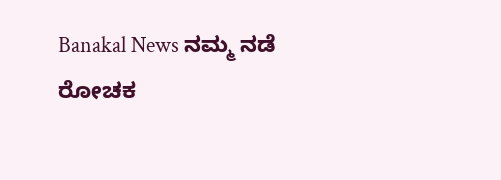Banakal News ನಮ್ಮ ನಡೆ ರೋಚಕ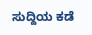ಸುದ್ದಿಯ ಕಡೆ